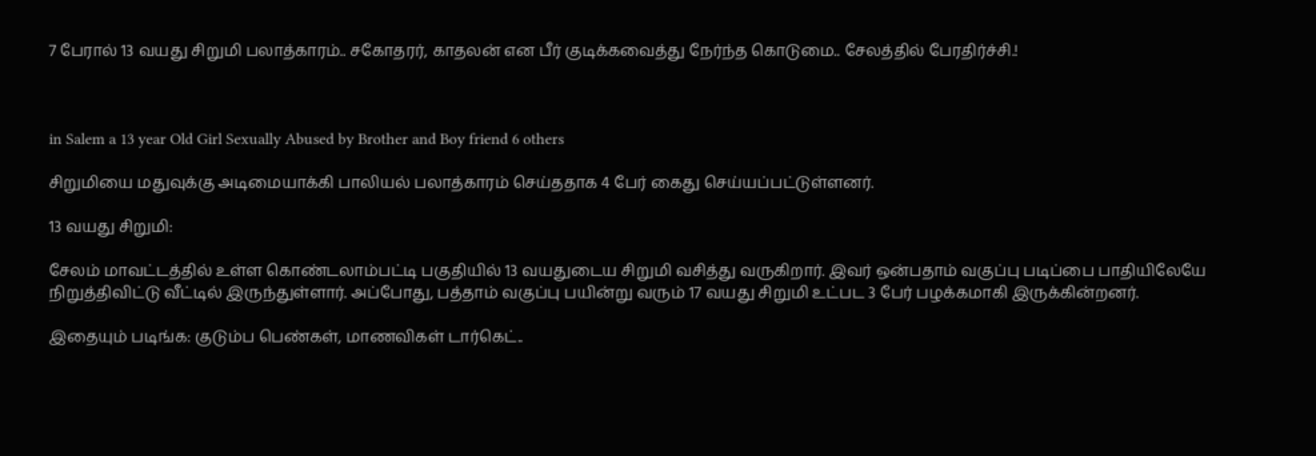7 பேரால் 13 வயது சிறுமி பலாத்காரம்.. சகோதரர், காதலன் என பீர் குடிக்கவைத்து நேர்ந்த கொடுமை.. சேலத்தில் பேரதிர்ச்சி.!



in Salem a 13 year Old Girl Sexually Abused by Brother and Boy friend 6 others

சிறுமியை மதுவுக்கு அடிமையாக்கி பாலியல் பலாத்காரம் செய்ததாக 4 பேர் கைது செய்யப்பட்டுள்ளனர்.

13 வயது சிறுமி:

சேலம் மாவட்டத்தில் உள்ள கொண்டலாம்பட்டி பகுதியில் 13 வயதுடைய சிறுமி வசித்து வருகிறார். இவர் ஒன்பதாம் வகுப்பு படிப்பை பாதியிலேயே நிறுத்திவிட்டு வீட்டில் இருந்துள்ளார். அப்போது, பத்தாம் வகுப்பு பயின்று வரும் 17 வயது சிறுமி உட்பட 3 பேர் பழக்கமாகி இருக்கின்றனர்.

இதையும் படிங்க: குடும்ப பெண்கள், மாணவிகள் டார்கெட்..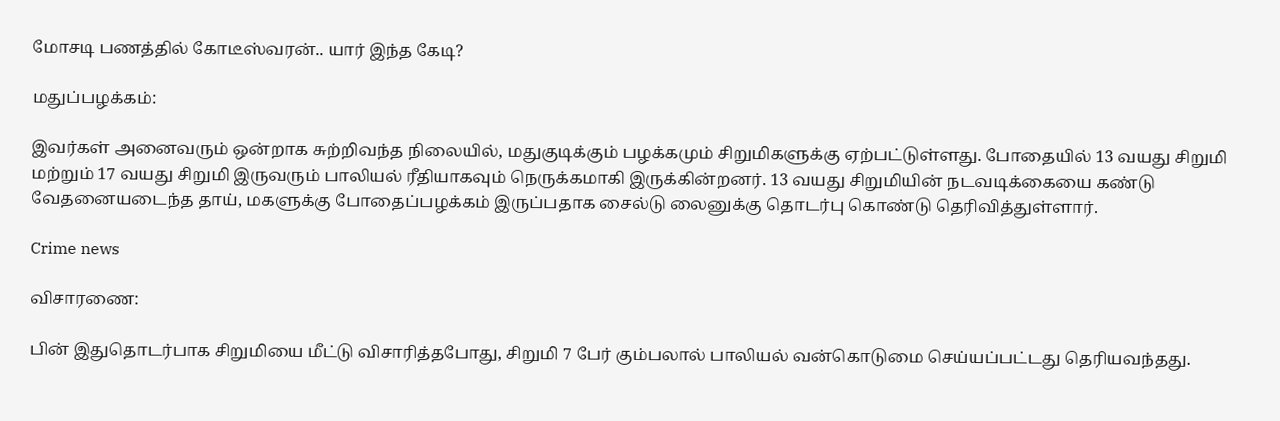மோசடி பணத்தில் கோடீஸ்வரன்.. யார் இந்த கேடி?

மதுப்பழக்கம்:

இவர்கள் அனைவரும் ஒன்றாக சுற்றிவந்த நிலையில், மதுகுடிக்கும் பழக்கமும் சிறுமிகளுக்கு ஏற்பட்டுள்ளது. போதையில் 13 வயது சிறுமி மற்றும் 17 வயது சிறுமி இருவரும் பாலியல் ரீதியாகவும் நெருக்கமாகி இருக்கின்றனர். 13 வயது சிறுமியின் நடவடிக்கையை கண்டு வேதனையடைந்த தாய், மகளுக்கு போதைப்பழக்கம் இருப்பதாக சைல்டு லைனுக்கு தொடர்பு கொண்டு தெரிவித்துள்ளார்.

Crime news

விசாரணை:

பின் இதுதொடர்பாக சிறுமியை மீட்டு விசாரித்தபோது, சிறுமி 7 பேர் கும்பலால் பாலியல் வன்கொடுமை செய்யப்பட்டது தெரியவந்தது.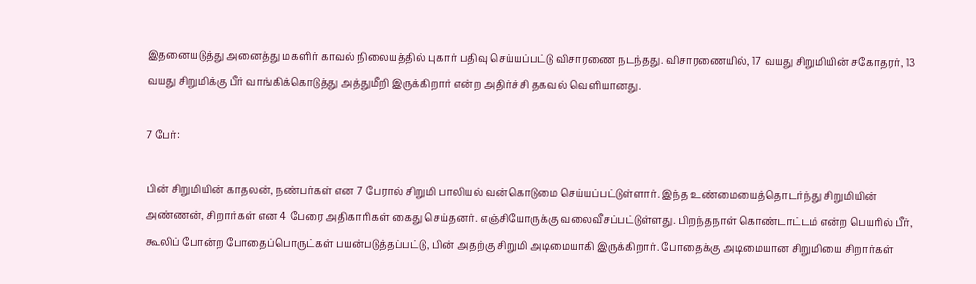இதனையடுத்து அனைத்து மகளிர் காவல் நிலையத்தில் புகார் பதிவு செய்யப்பட்டு விசாரணை நடந்தது. விசாரணையில், 17 வயது சிறுமியின் சகோதரர், 13 வயது சிறுமிக்கு பீர் வாங்கிக்கொடுத்து அத்துமீறி இருக்கிறார் என்ற அதிர்ச்சி தகவல் வெளியானது.

7 பேர்:

பின் சிறுமியின் காதலன், நண்பர்கள் என 7 பேரால் சிறுமி பாலியல் வன்கொடுமை செய்யப்பட்டுள்ளார். இந்த உண்மையைத்தொடர்ந்து சிறுமியின் அண்ணன், சிறார்கள் என 4 பேரை அதிகாரிகள் கைது செய்தனர். எஞ்சியோருக்கு வலைவீசப்பட்டுள்ளது. பிறந்தநாள் கொண்டாட்டம் என்ற பெயரில் பீர், கூலிப் போன்ற போதைப்பொருட்கள் பயன்படுத்தப்பட்டு, பின் அதற்கு சிறுமி அடிமையாகி இருக்கிறார். போதைக்கு அடிமையான சிறுமியை சிறார்கள்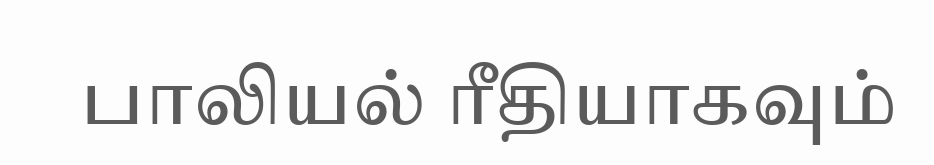பாலியல் ரீதியாகவும்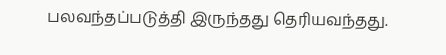பலவந்தப்படுத்தி இருந்தது தெரியவந்தது.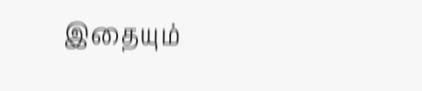இதையும்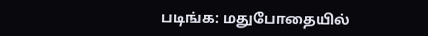படிங்க: மதுபோதையில்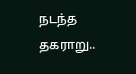நடந்த தகராறு..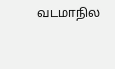வடமாநில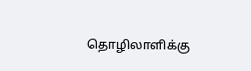தொழிலாளிக்கு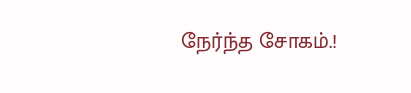நேர்ந்த சோகம்.!